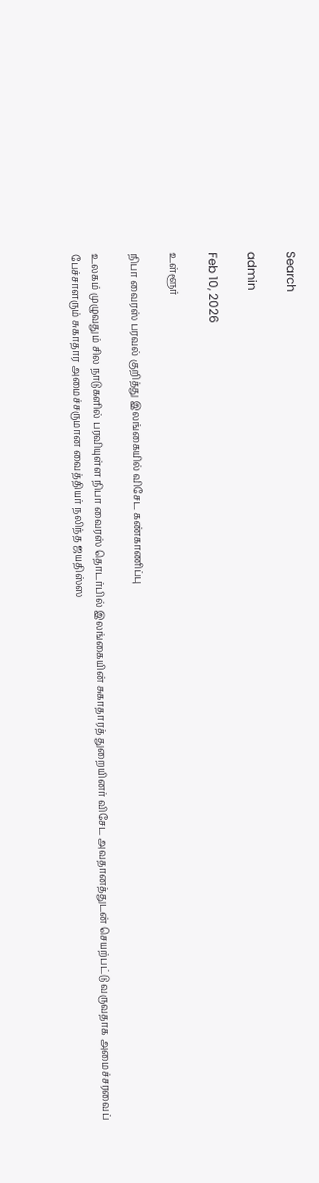Search

admin

Feb 10, 2026

உள்ளூர்

நிபா வைரஸ் பரவல் குறித்து இலங்கையில் விசேட கண்காணிப்பு

உலகம் முழுவதும் சில நாடுகளில் பரவியுள்ள நிபா வைரஸ் தொடர்பில் இலங்கையின் சுகாதாரத் துறையினர் விசேட அவதானத்துடன் செயற்பட்டு வருவதாக அமைச்சரவைப் பேச்சாளரும் சுகாதார அமைச்சருமான வைத்தியர் நலிந்த ஜயதிஸ்ஸ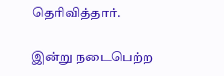தெரிவித்தார்.

இன்று நடைபெற்ற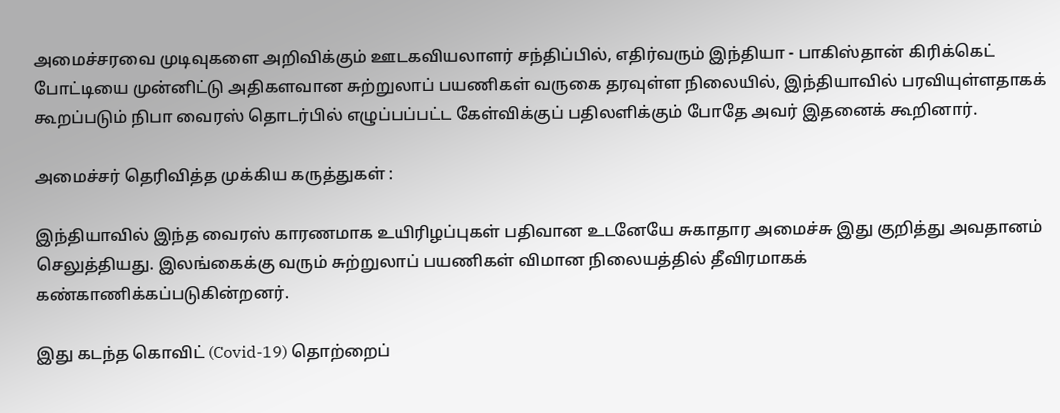அமைச்சரவை முடிவுகளை அறிவிக்கும் ஊடகவியலாளர் சந்திப்பில், எதிர்வரும் இந்தியா - பாகிஸ்தான் கிரிக்கெட் போட்டியை முன்னிட்டு அதிகளவான சுற்றுலாப் பயணிகள் வருகை தரவுள்ள நிலையில், இந்தியாவில் பரவியுள்ளதாகக் கூறப்படும் நிபா வைரஸ் தொடர்பில் எழுப்பப்பட்ட கேள்விக்குப் பதிலளிக்கும் போதே அவர் இதனைக் கூறினார்.

அமைச்சர் தெரிவித்த முக்கிய கருத்துகள் :

இந்தியாவில் இந்த வைரஸ் காரணமாக உயிரிழப்புகள் பதிவான உடனேயே சுகாதார அமைச்சு இது குறித்து அவதானம் செலுத்தியது. இலங்கைக்கு வரும் சுற்றுலாப் பயணிகள் விமான நிலையத்தில் தீவிரமாகக் கண்காணிக்கப்படுகின்றனர்.

இது கடந்த கொவிட் (Covid-19) தொற்றைப்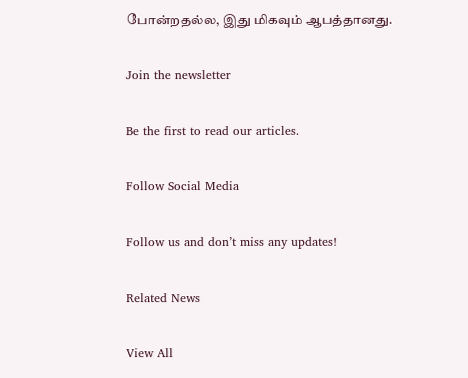போன்றதல்ல, இது மிகவும் ஆபத்தானது.

Join the newsletter

Be the first to read our articles.

Follow Social Media

Follow us and don’t miss any updates!

Related News

View All